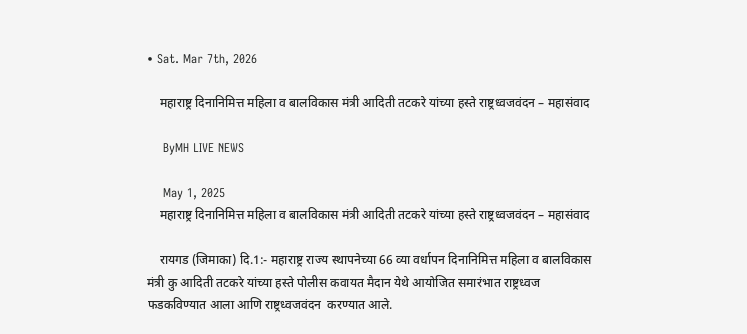• Sat. Mar 7th, 2026

    महाराष्ट्र दिनानिमित्त महिला व बालविकास मंत्री आदिती तटकरे यांच्या हस्ते राष्ट्रध्वजवंदन – महासंवाद

    ByMH LIVE NEWS

    May 1, 2025
    महाराष्ट्र दिनानिमित्त महिला व बालविकास मंत्री आदिती तटकरे यांच्या हस्ते राष्ट्रध्वजवंदन – महासंवाद

    रायगड (जिमाका) दि.1:- महाराष्ट्र राज्य स्थापनेच्या 66 व्या वर्धापन दिनानिमित्त महिला व बालविकास मंत्री कु आदिती तटकरे यांच्या हस्ते पोलीस कवायत मैदान येथे आयोजित समारंभात राष्ट्रध्वज फडकविण्यात आला आणि राष्ट्रध्वजवंदन  करण्यात आले.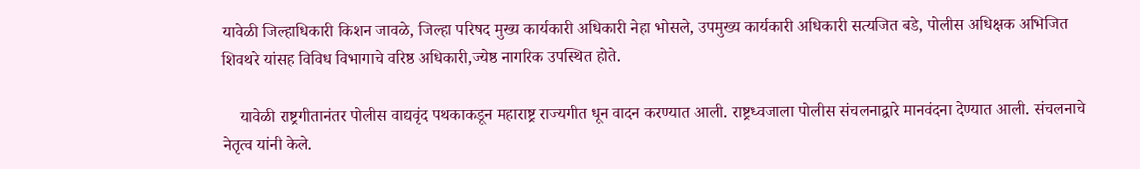यावेळी जिल्हाधिकारी किशन जावळे, जिल्हा परिषद मुख्य कार्यकारी अधिकारी नेहा भोसले, उपमुख्य कार्यकारी अधिकारी सत्यजित बडे, पोलीस अधिक्षक अभिजित शिवथरे यांसह विविध विभागाचे वरिष्ठ अधिकारी,ज्येष्ठ नागरिक उपस्थित होते.

    यावेळी राष्ट्रगीतानंतर पोलीस वाद्यवृंद पथकाकडून महाराष्ट्र राज्यगीत धून वादन करण्यात आली. राष्ट्रध्वजाला पोलीस संचलनाद्वारे मानवंदना देण्यात आली. संचलनाचे नेतृत्व यांनी केले.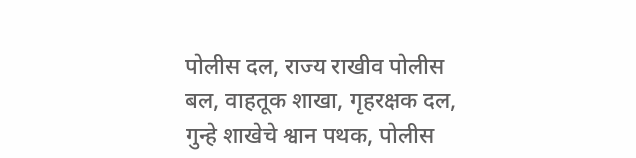पोलीस दल, राज्य राखीव पोलीस बल, वाहतूक शाखा, गृहरक्षक दल,  गुन्हे शाखेचे श्वान पथक, पोलीस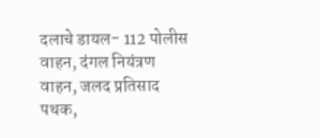दलाचे डायल- 112 पोलीस वाहन, दंगल नियंत्रण वाहन, जलद प्रतिसाद पथक,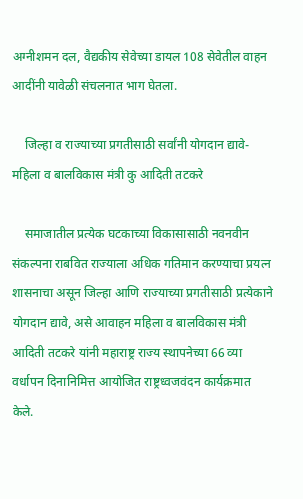अग्नीशमन दल, वैद्यकीय सेवेच्या डायल 108 सेवेतील वाहन आदींनी यावेळी संचलनात भाग घेतला.

    जिल्हा व राज्याच्या प्रगतीसाठी सर्वांनी योगदान द्यावे- महिला व बालविकास मंत्री कु आदिती तटकरे

    समाजातील प्रत्येक घटकाच्या विकासासाठी नवनवीन संकल्पना राबवित राज्याला अधिक गतिमान करण्याचा प्रयत्न शासनाचा असून जिल्हा आणि राज्याच्या प्रगतीसाठी प्रत्येकाने योगदान द्यावे, असे आवाहन महिला व बालविकास मंत्री आदिती तटकरे यांनी महाराष्ट्र राज्य स्थापनेच्या 66 व्या वर्धापन दिनानिमित्त आयोजित राष्ट्रध्वजवंदन कार्यक्रमात केले.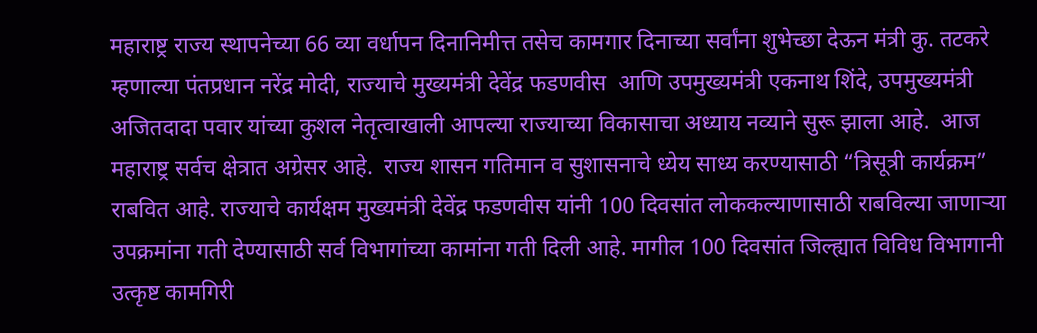महाराष्ट्र राज्य स्थापनेच्या 66 व्या वर्धापन दिनानिमीत्त तसेच कामगार दिनाच्या सर्वांना शुभेच्छा देऊन मंत्री कु. तटकरे म्हणाल्या पंतप्रधान नरेंद्र मोदी, राज्याचे मुख्यमंत्री देवेंद्र फडणवीस  आणि उपमुख्यमंत्री एकनाथ शिंदे, उपमुख्यमंत्री अजितदादा पवार यांच्या कुशल नेतृत्वाखाली आपल्या राज्याच्या विकासाचा अध्याय नव्याने सुरू झाला आहे.  आज महाराष्ट्र सर्वच क्षेत्रात अग्रेसर आहे.  राज्य शासन गतिमान व सुशासनाचे ध्येय साध्य करण्यासाठी “त्रिसूत्री कार्यक्रम” राबवित आहे. राज्याचे कार्यक्षम मुख्यमंत्री देवेंद्र फडणवीस यांनी 100 दिवसांत लोककल्याणासाठी राबविल्या जाणाऱ्या उपक्रमांना गती देण्यासाठी सर्व विभागांच्या कामांना गती दिली आहे. मागील 100 दिवसांत जिल्ह्यात विविध विभागानी उत्कृष्ट कामगिरी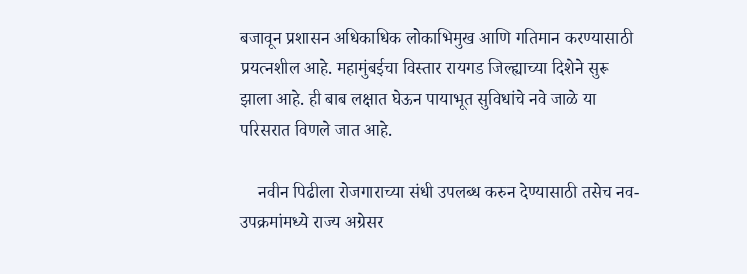बजावून प्रशासन अधिकाधिक लोकाभिमुख आणि गतिमान करण्यासाठी प्रयत्नशील आहे. महामुंबईचा विस्तार रायगड जिल्ह्याच्या दिशेने सुरू झाला आहे. ही बाब लक्षात घेऊन पायाभूत सुविधांचे नवे जाळे या परिसरात विणले जात आहे.

    नवीन पिढीला रोजगाराच्या संधी उपलब्ध करुन देण्यासाठी तसेच नव-उपक्रमांमध्ये राज्य अग्रेसर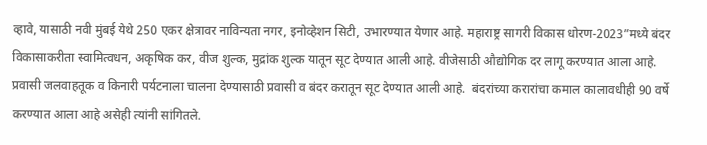व्हावे, यासाठी नवी मुंबई येथे 250 एकर क्षेत्रावर नाविन्यता नगर, इनोव्हेशन सिटी, उभारण्यात येणार आहे. महाराष्ट्र सागरी विकास धोरण-2023”मध्ये बंदर विकासाकरीता स्वामित्वधन, अकृषिक कर, वीज शुल्क, मुद्रांक शुल्क यातून सूट देण्यात आली आहे. वीजेसाठी औद्योगिक दर लागू करण्यात आला आहे.  प्रवासी जलवाहतूक व किनारी पर्यटनाला चालना देण्यासाठी प्रवासी व बंदर करातून सूट देण्यात आली आहे.  बंदरांच्या करारांचा कमाल कालावधीही 90 वर्षे करण्यात आला आहे असेही त्यांनी सांगितले.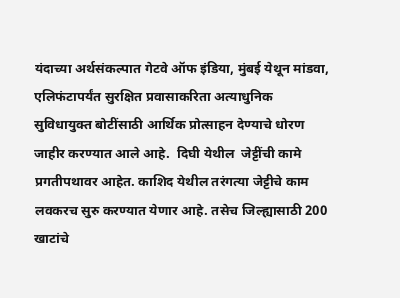यंदाच्या अर्थसंकल्पात गेटवे ऑफ इंडिया, मुंबई येथून मांडवा, एलिफंटापर्यंत सुरक्षित प्रवासाकरिता अत्याधुनिक सुविधायुक्त बोटींसाठी आर्थिक प्रोत्साहन देण्याचे धोरण जाहीर करण्यात आले आहे.  दिघी येथील  जेट्टींची कामे प्रगतीपथावर आहेत. काशिद येथील तरंगत्या जेट्टीचे काम लवकरच सुरु करण्यात येणार आहे. तसेच जिल्ह्यासाठी 200 खाटांचे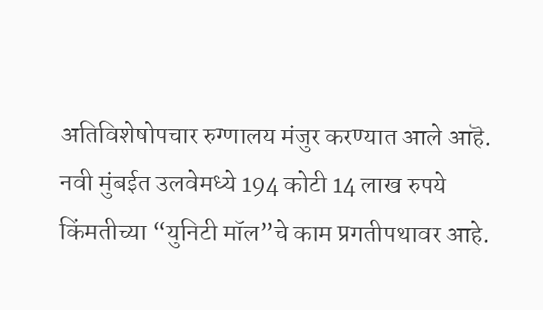अतिविशेषोपचार रुग्णालय मंजुर करण्यात आले आहॆ.  नवी मुंबईत उलवेमध्ये 194 कोटी 14 लाख रुपये किंमतीच्या “युनिटी मॉल”चे काम प्रगतीपथावर आहे.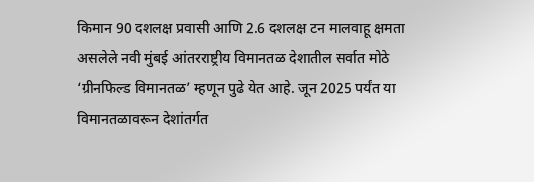किमान 90 दशलक्ष प्रवासी आणि 2.6 दशलक्ष टन मालवाहू क्षमता असलेले नवी मुंबई आंतरराष्ट्रीय विमानतळ देशातील सर्वात मोठे ‘ग्रीनफिल्ड विमानतळ’ म्हणून पुढे येत आहे. जून 2025 पर्यंत या विमानतळावरून देशांतर्गत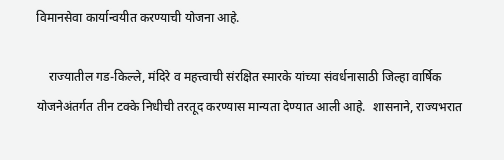विमानसेवा कार्यान्वयीत करण्याची योजना आहे.

    राज्यातील गड-किल्ले, मंदिरे व महत्त्वाची संरक्षित स्मारके यांच्या संवर्धनासाठी जिल्हा वार्षिक योजनेअंतर्गत तीन टक्के निधीची तरतूद करण्यास मान्यता देण्यात आली आहे.  शासनाने, राज्यभरात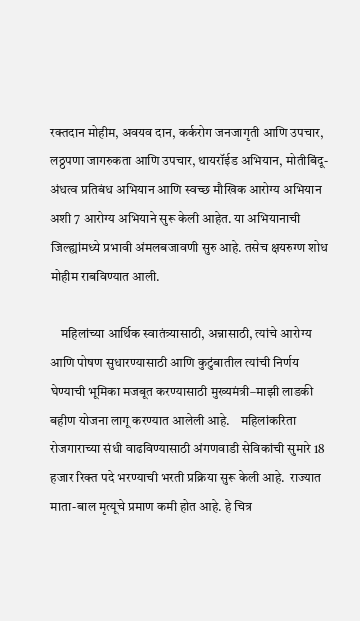रक्तदान मोहीम, अवयव दान, कर्करोग जनजागृती आणि उपचार, लठ्ठपणा जागरुकता आणि उपचार, थायरॉईड अभियान, मोतीबिंदू- अंधत्व प्रतिबंध अभियान आणि स्वच्छ मौखिक आरोग्य अभियान अशी 7 आरोग्य अभियाने सुरू केली आहेत. या अभियानाची जिल्ह्यांमध्ये प्रभावी अंमलबजावणी सुरु आहे. तसेच क्षयरुग्ण शोध मोहीम राबविण्यात आली.

    महिलांच्या आर्थिक स्वातंत्र्यासाठी, अन्नासाठी, त्यांचे आरोग्य आणि पोषण सुधारण्यासाठी आणि कुटुंबातील त्यांची निर्णय घेण्याची भूमिका मजबूत करण्यासाठी मुख्यमंत्री–माझी लाडकी बहीण योजना लागू करण्यात आलेली आहे.    महिलांकरिता रोजगाराच्या संधी वाढविण्यासाठी अंगणवाडी सेविकांची सुमारे 18 हजार रिक्त पदे भरण्याची भरती प्रक्रिया सुरू केली आहे.  राज्यात माता-बाल मृत्यूचे प्रमाण कमी होत आहे. हे चित्र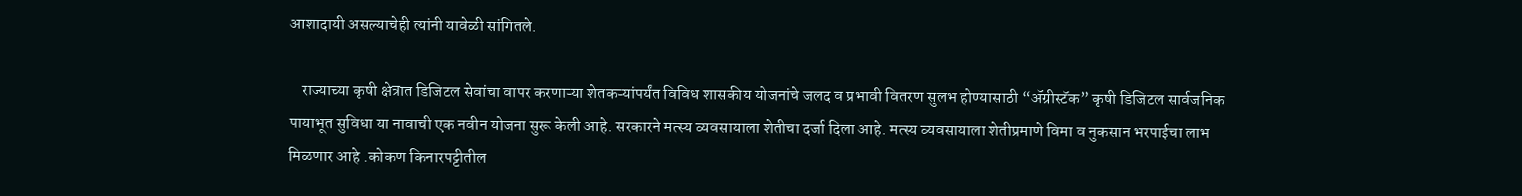आशादायी असल्याचेही त्यांनी यावेळी सांगितले.

    राज्याच्या कृषी क्षेत्रात डिजिटल सेवांचा वापर करणाऱ्या शेतकऱ्यांपर्यंत विविध शासकीय योजनांचे जलद व प्रभावी वितरण सुलभ होण्यासाठी “ॲग्रीस्टॅक” कृषी डिजिटल सार्वजनिक पायाभूत सुविधा या नावाची एक नवीन योजना सुरू केली आहे. सरकारने मत्स्य व्यवसायाला शेतीचा दर्जा दिला आहे. मत्स्य व्यवसायाला शेतीप्रमाणे विमा व नुकसान भरपाईचा लाभ मिळणार आहे .कोकण किनारपट्टीतील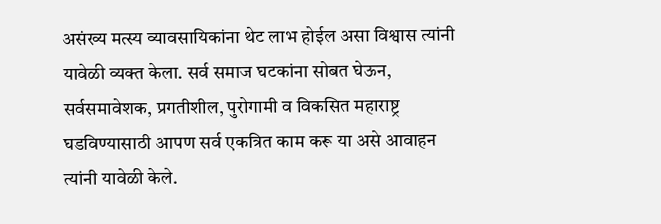असंख्य मत्स्य व्यावसायिकांना थेट लाभ होईल असा विश्वास त्यांनी यावेळी व्यक्त केला. सर्व समाज घटकांना सोबत घेऊन, सर्वसमावेशक, प्रगतीशील, पुरोगामी व विकसित महाराष्ट्र घडविण्यासाठी आपण सर्व एकत्रित काम करू या असे आवाहन त्यांनी यावेळी केले.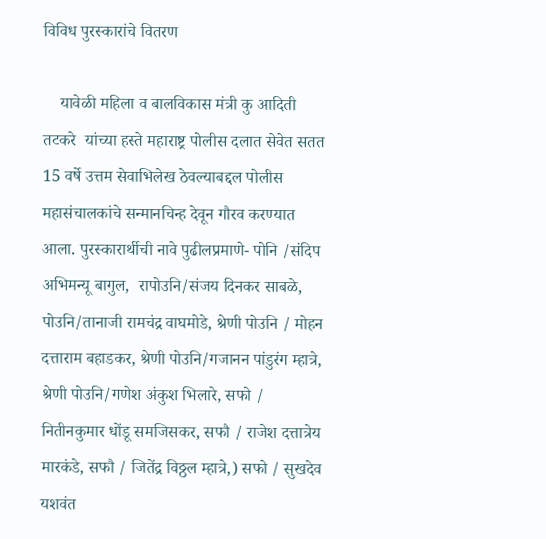विविध पुरस्कारांचे वितरण

    यावेळी महिला व बालविकास मंत्री कु आदिती तटकरे  यांच्या हस्ते महाराष्ट्र पोलीस दलात सेवेत सतत 15 वर्षे उत्तम सेवाभिलेख ठेवल्याबद्दल पोलीस महासंचालकांचे सन्मानचिन्ह देवून गौरव करण्यात आला. पुरस्कारार्थीची नावे पुढीलप्रमाणे- पोनि /संदिप अभिमन्यू बागुल,  रापोउनि/संजय दिनकर साबळे, पोउनि/तानाजी रामचंद्र वाघमोडे, श्रेणी पोउनि / मोहन दत्ताराम बहाडकर, श्रेणी पोउनि/गजानन पांडुरंग म्हात्रे, श्रेणी पोउनि/गणेश अंकुश भिलारे, सफो / नितीनकुमार धोंडू समजिसकर, सफौ / राजेश दत्तात्रेय मारकंडे, सफौ / जितेंद्र विठ्ठल म्हात्रे,) सफो / सुखदेव यशवंत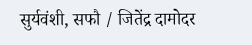सुर्यवंशी, सफौ / जितेंद्र दामोदर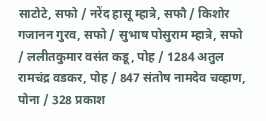साटोटे, सफो / नरेंद हासू म्हात्रे, सफौ / किशोर गजानन गुरव, सफो / सुभाष पोसुराम म्हात्रे, सफो / ललीतकुमार वसंत कडू, पोह / 1284 अतुल रामचंद्र वडकर, पोह / 847 संतोष नामदेव चव्हाण, पोना / 328 प्रकाश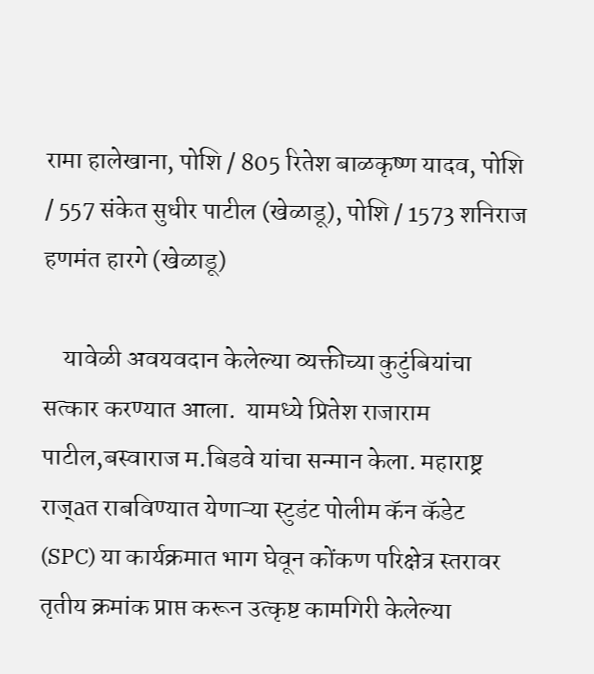रामा हालेखाना, पोशि / 805 रितेश बाळकृष्ण यादव, पोशि / 557 संकेत सुधीर पाटील (खेळाडू), पोशि / 1573 शनिराज हणमंत हारगे (खेळाडू)

    यावेळी अवयवदान केलेल्या व्यक्तीच्या कुटुंबियांचा सत्कार करण्यात आला.  यामध्ये प्रितेश राजाराम पाटील,बस्वाराज म.बिडवे यांचा सन्मान केला. महाराष्ट्र राज्aत राबविण्यात येणाऱ्या स्टुडंट पोलीम कॅन कॅडेट (SPC) या कार्यक्रमात भाग घेवून कोंकण परिक्षेत्र स्तरावर तृतीय क्रमांक प्राप्त करून उत्कृष्ट कामगिरी केलेल्या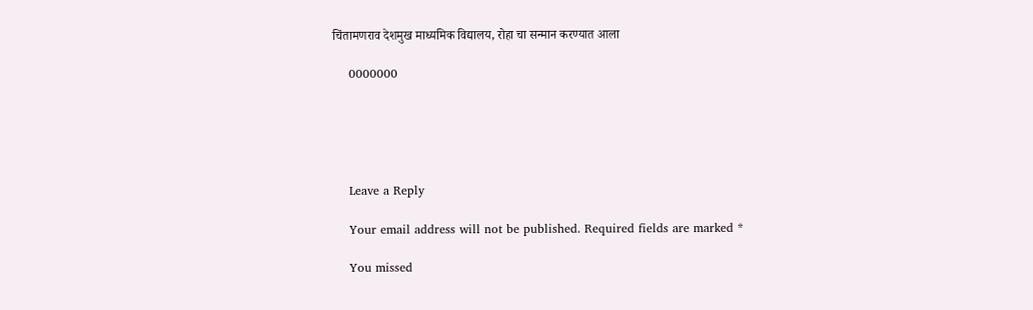चिंतामणराव देशमुख माध्यमिक विद्यालय, रोहा चा सन्मान करण्यात आला

    0000000





    Leave a Reply

    Your email address will not be published. Required fields are marked *

    You missed